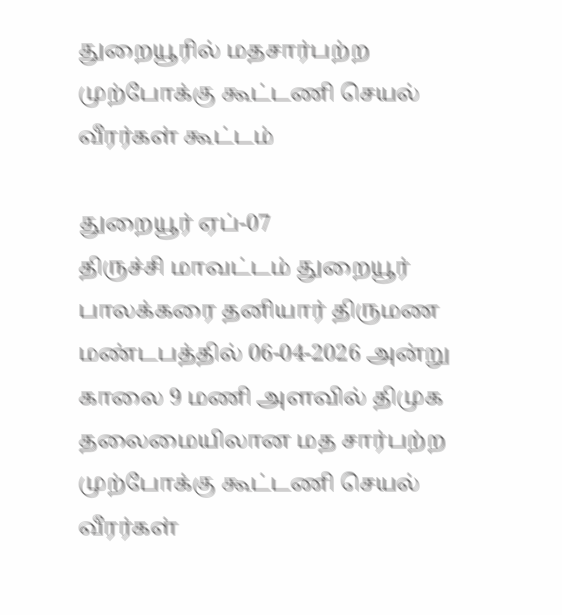துறையூரில் மதசார்பற்ற முற்போக்கு கூட்டணி செயல் வீரர்கள் கூட்டம்

துறையூர் ஏப்-07
திருச்சி மாவட்டம் துறையூர் பாலக்கரை தனியார் திருமண மண்டபத்தில் 06-04-2026 அன்று காலை 9 மணி அளவில் திமுக தலைமையிலான மத சார்பற்ற முற்போக்கு கூட்டணி செயல் வீரர்கள்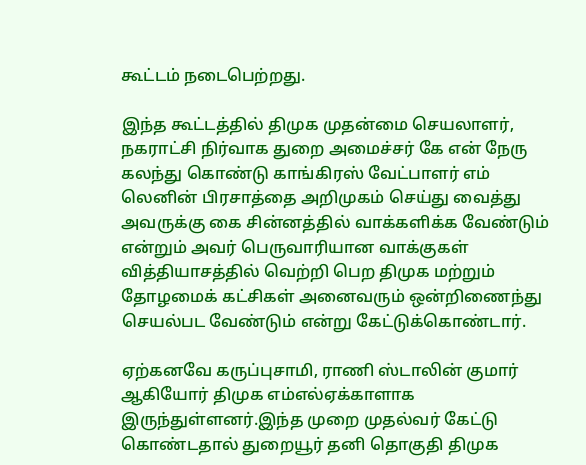கூட்டம் நடைபெற்றது.

இந்த கூட்டத்தில் திமுக முதன்மை செயலாளர், நகராட்சி நிர்வாக துறை அமைச்சர் கே என் நேரு கலந்து கொண்டு காங்கிரஸ் வேட்பாளர் எம் லெனின் பிரசாத்தை அறிமுகம் செய்து வைத்து அவருக்கு கை சின்னத்தில் வாக்களிக்க வேண்டும் என்றும் அவர் பெருவாரியான வாக்குகள் வித்தியாசத்தில் வெற்றி பெற திமுக மற்றும் தோழமைக் கட்சிகள் அனைவரும் ஒன்றிணைந்து செயல்பட வேண்டும் என்று கேட்டுக்கொண்டார்.

ஏற்கனவே கருப்புசாமி, ராணி ஸ்டாலின் குமார் ஆகியோர் திமுக எம்எல்ஏக்காளாக இருந்துள்ளனர்.இந்த முறை முதல்வர் கேட்டு கொண்டதால் துறையூர் தனி தொகுதி திமுக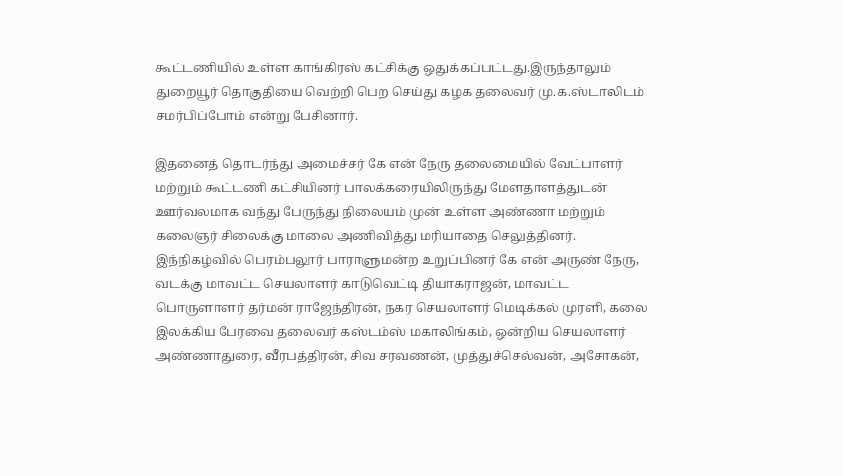கூட்டணியில் உள்ள காங்கிரஸ் கட்சிக்கு ஒதுக்கப்பட்டது.இருந்தாலும் துறையூர் தொகுதியை வெற்றி பெற செய்து கழக தலைவர் மு.க.ஸ்டாலிடம் சமர்பிப்போம் என்று பேசினார்.

இதனைத் தொடர்ந்து அமைச்சர் கே என் நேரு தலைமையில் வேட்பாளர் மற்றும் கூட்டணி கட்சியினர் பாலக்கரையிலிருந்து மேளதாளத்துடன் ஊர்வலமாக வந்து பேருந்து நிலையம் முன் உள்ள அண்ணா மற்றும் கலைஞர் சிலைக்கு மாலை அணிவித்து மரியாதை செலுத்தினர். இந்நிகழ்வில் பெரம்பலூர் பாராளுமன்ற உறுப்பினர் கே என் அருண் நேரு, வடக்கு மாவட்ட செயலாளர் காடுவெட்டி தியாகராஜன், மாவட்ட பொருளாளர் தர்மன் ராஜேந்திரன், நகர செயலாளர் மெடிக்கல் முரளி, கலை இலக்கிய பேரவை தலைவர் கஸ்டம்ஸ் மகாலிங்கம், ஒன்றிய செயலாளர் அண்ணாதுரை, வீரபத்திரன், சிவ சரவணன், முத்துச்செல்வன், அசோகன்,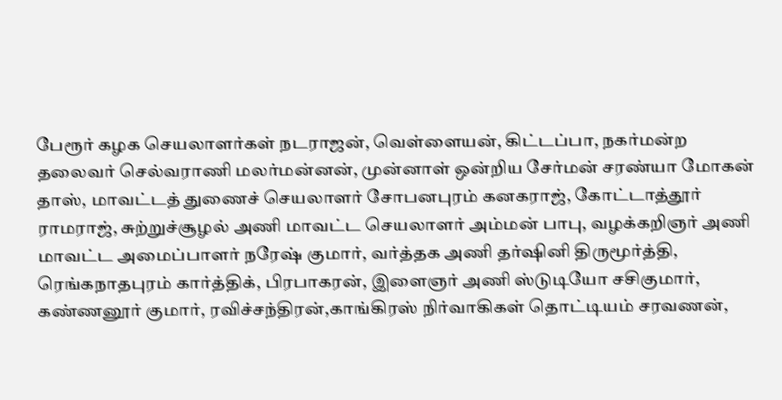பேரூர் கழக செயலாளர்கள் நடராஜன், வெள்ளையன், கிட்டப்பா, நகர்மன்ற தலைவர் செல்வராணி மலர்மன்னன், முன்னாள் ஒன்றிய சேர்மன் சரண்யா மோகன் தாஸ், மாவட்டத் துணைச் செயலாளர் சோபனபுரம் கனகராஜ், கோட்டாத்தூர் ராமராஜ், சுற்றுச்சூழல் அணி மாவட்ட செயலாளர் அம்மன் பாபு, வழக்கறிஞர் அணி மாவட்ட அமைப்பாளர் நரேஷ் குமார், வர்த்தக அணி தர்ஷினி திருமூர்த்தி, ரெங்கநாதபுரம் கார்த்திக், பிரபாகரன், இளைஞர் அணி ஸ்டுடியோ சசிகுமார், கண்ணனூர் குமார், ரவிச்சந்திரன்,காங்கிரஸ் நிர்வாகிகள் தொட்டியம் சரவணன்,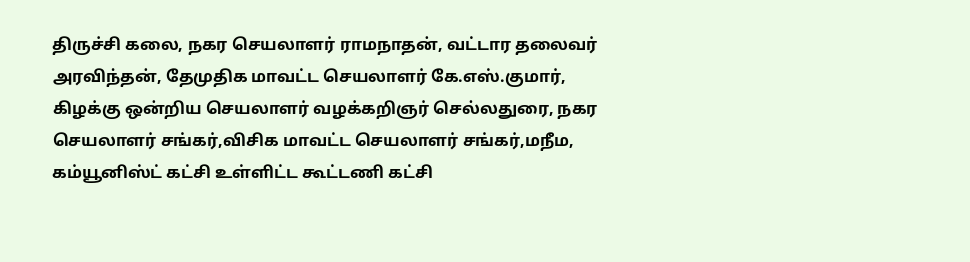திருச்சி கலை, நகர செயலாளர் ராமநாதன், வட்டார தலைவர் அரவிந்தன், தேமுதிக மாவட்ட செயலாளர் கே.எஸ்.குமார், கிழக்கு ஒன்றிய செயலாளர் வழக்கறிஞர் செல்லதுரை, நகர செயலாளர் சங்கர்,விசிக மாவட்ட செயலாளர் சங்கர்,மநீம, கம்யூனிஸ்ட் கட்சி உள்ளிட்ட கூட்டணி கட்சி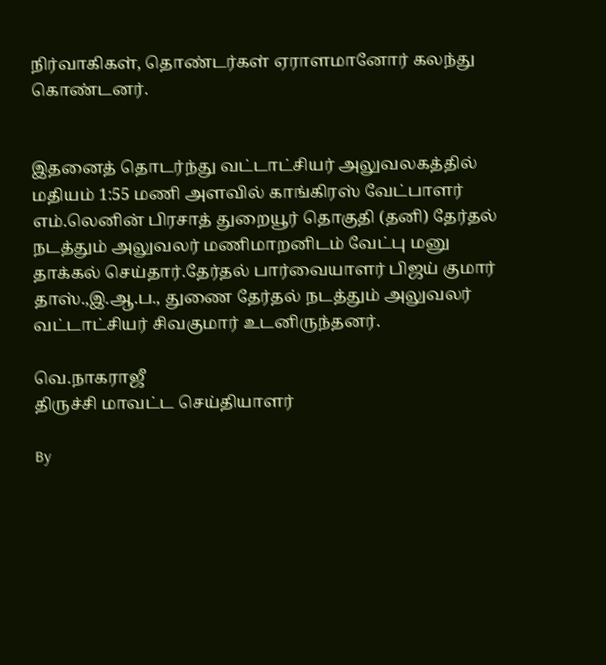நிர்வாகிகள், தொண்டர்கள் ஏராளமானோர் கலந்து கொண்டனர்.


இதனைத் தொடர்ந்து வட்டாட்சியர் அலுவலகத்தில் மதியம் 1:55 மணி அளவில் காங்கிரஸ் வேட்பாளர் எம்.லெனின் பிரசாத் துறையூர் தொகுதி (தனி) தேர்தல் நடத்தும் அலுவலர் மணிமாறனிடம் வேட்பு மனு தாக்கல் செய்தார்.தேர்தல் பார்வையாளர் பிஜய் குமார் தாஸ்.,இ.ஆ.ப., துணை தேர்தல் நடத்தும் அலுவலர் வட்டாட்சியர் சிவகுமார் உடனிருந்தனர்.

வெ.நாகராஜீ
திருச்சி மாவட்ட செய்தியாளர்

By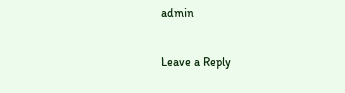admin

Leave a Reply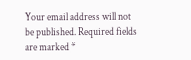Your email address will not be published. Required fields are marked *